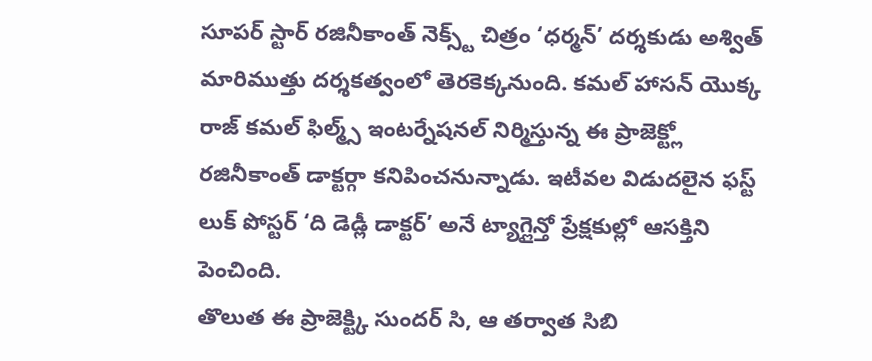సూపర్ స్టార్ రజినీకాంత్ నెక్స్ట్ చిత్రం ‘ధర్మన్’ దర్శకుడు అశ్విత్ మారిముత్తు దర్శకత్వంలో తెరకెక్కనుంది. కమల్ హాసన్ యొక్క రాజ్ కమల్ ఫిల్మ్స్ ఇంటర్నేషనల్ నిర్మిస్తున్న ఈ ప్రాజెక్ట్లో రజినీకాంత్ డాక్టర్గా కనిపించనున్నాడు. ఇటీవల విడుదలైన ఫస్ట్ లుక్ పోస్టర్ ‘ది డెడ్లీ డాక్టర్’ అనే ట్యాగ్లైన్తో ప్రేక్షకుల్లో ఆసక్తిని పెంచింది.
తొలుత ఈ ప్రాజెక్ట్కి సుందర్ సి, ఆ తర్వాత సిబి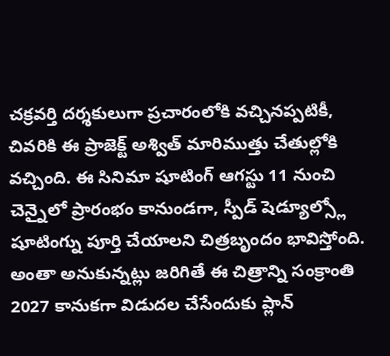చక్రవర్తి దర్శకులుగా ప్రచారంలోకి వచ్చినప్పటికీ, చివరికి ఈ ప్రాజెక్ట్ అశ్విత్ మారిముత్తు చేతుల్లోకి వచ్చింది. ఈ సినిమా షూటింగ్ ఆగస్టు 11 నుంచి చెన్నైలో ప్రారంభం కానుండగా, స్పీడ్ షెడ్యూల్స్లో షూటింగ్ను పూర్తి చేయాలని చిత్రబృందం భావిస్తోంది.
అంతా అనుకున్నట్లు జరిగితే ఈ చిత్రాన్ని సంక్రాంతి 2027 కానుకగా విడుదల చేసేందుకు ప్లాన్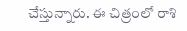చేస్తున్నారు. ఈ చిత్రంలో రాశి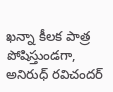ఖన్నా కీలక పాత్ర పోషిస్తుండగా, అనిరుధ్ రవిచందర్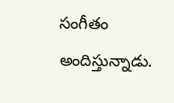సంగీతం అందిస్తున్నాడు.